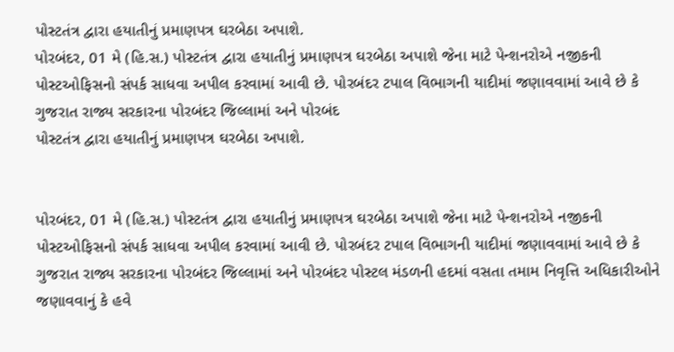પોસ્ટતંત્ર દ્વારા હયાતીનું પ્રમાણપત્ર ઘરબેઠા અપાશે.
પોરબંદર, 01 મે (હિ.સ.) પોસ્ટતંત્ર દ્વારા હયાતીનું પ્રમાણપત્ર ઘરબેઠા અપાશે જેના માટે પેન્શનરોએ નજીકની પોસ્ટઓફિસનો સંપર્ક સાધવા અપીલ કરવામાં આવી છે. પોરબંદર ટપાલ વિભાગની યાદીમાં જણાવવામાં આવે છે કે ગુજરાત રાજ્ય સરકારના પોરબંદર જિલ્લામાં અને પોરબંદ
પોસ્ટતંત્ર દ્વારા હયાતીનું પ્રમાણપત્ર ઘરબેઠા અપાશે.


પોરબંદર, 01 મે (હિ.સ.) પોસ્ટતંત્ર દ્વારા હયાતીનું પ્રમાણપત્ર ઘરબેઠા અપાશે જેના માટે પેન્શનરોએ નજીકની પોસ્ટઓફિસનો સંપર્ક સાધવા અપીલ કરવામાં આવી છે. પોરબંદર ટપાલ વિભાગની યાદીમાં જણાવવામાં આવે છે કે ગુજરાત રાજ્ય સરકારના પોરબંદર જિલ્લામાં અને પોરબંદર પોસ્ટલ મંડળની હદમાં વસતા તમામ નિવૃત્તિ અધિકારીઓને જણાવવાનું કે હવે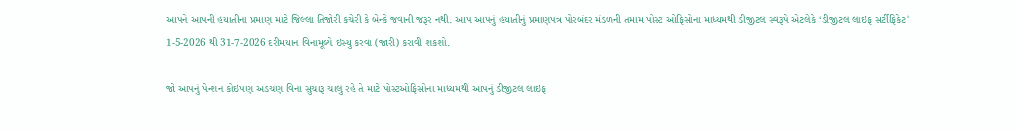આપને આપની હયાતીના પ્રમાણ માટે જિલ્લા તિજોરી કચેરી કે બેન્કે જવાની જરૂર નથી. આપ આપનું હયાતીનું પ્રમાણપત્ર પોરબંદર મંડળની તમામ પોસ્ટ ઓફિસોના માધ્યમથી ડીજીટલ સ્વરૂપે એટલેકે ‘ડીજીટલ લાઇફ સર્ટીફિકેટ' 1-5-2026 થી 31-7-2026 દરીમયાન વિનામૂલ્યે ઇસ્યુ કરવા (જારી) કરાવી શકશો.

જો આપનું પેન્શન કોઇપણ અડચણ વિના સુચારૂ ચાલુ રહે તે માટે પોસ્ટઓફિસોના માધ્યમથી આપનું ડીજીટલ લાઇફ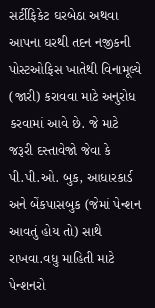સર્ટીફિકેટ ઘરબેઠા અથવા આપના ઘરથી તદન નજીકની પોસ્ટઓફિસ ખાતેથી વિનામૂલ્યે (જારી) કરાવવા માટે અનુરોધ કરવામાં આવે છે. જે માટે જરૂરી દસ્તાવેજો જેવા કે પી.પી.ઓ. બુક, આધારકાર્ડ અને બેંકપાસબુક (જેમાં પેન્શન આવતું હોય તો) સાથે રાખવા.વધુ માહિતી માટે પેન્શનરો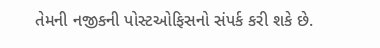તેમની નજીકની પોસ્ટઓફિસનો સંપર્ક કરી શકે છે.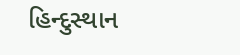હિન્દુસ્થાન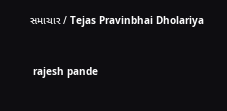સમાચાર / Tejas Pravinbhai Dholariya


 rajesh pande